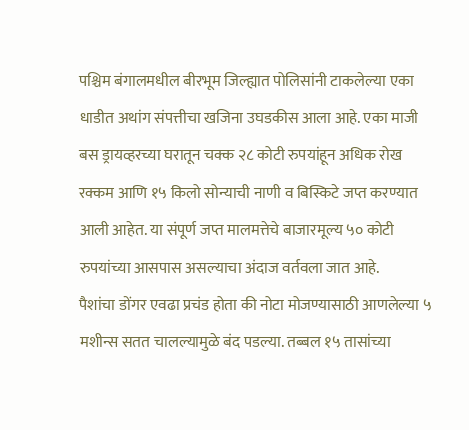पश्चिम बंगालमधील बीरभूम जिल्ह्यात पोलिसांनी टाकलेल्या एका धाडीत अथांग संपत्तीचा खजिना उघडकीस आला आहे. एका माजी बस ड्रायव्हरच्या घरातून चक्क २८ कोटी रुपयांहून अधिक रोख रक्कम आणि १५ किलो सोन्याची नाणी व बिस्किटे जप्त करण्यात आली आहेत. या संपूर्ण जप्त मालमत्तेचे बाजारमूल्य ५० कोटी रुपयांच्या आसपास असल्याचा अंदाज वर्तवला जात आहे.
पैशांचा डोंगर एवढा प्रचंड होता की नोटा मोजण्यासाठी आणलेल्या ५ मशीन्स सतत चालल्यामुळे बंद पडल्या. तब्बल १५ तासांच्या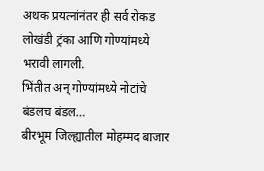अथक प्रयत्नांनंतर ही सर्व रोकड लोखंडी ट्रंका आणि गोण्यांमध्ये भरावी लागली.
भिंतीत अन् गोण्यांमध्ये नोटांचे बंडलच बंडल…
बीरभूम जिल्ह्यातील मोहम्मद बाजार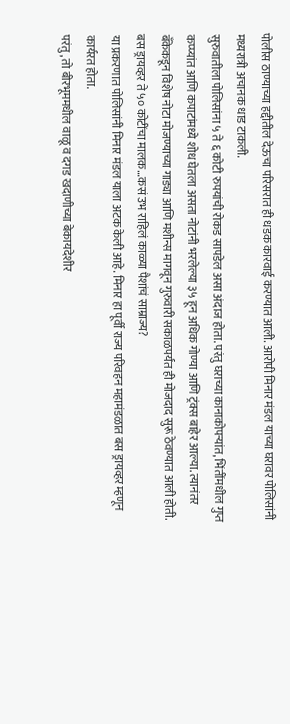पोलीस ठाण्याच्या हद्दीतील देऊचा परिसरात ही धडक कारवाई करण्यात आली. आरोपी मिनार मंडल याच्या घरावर पोलिसांनी मध्यरात्री अचानक धाड टाकली.
सुरुवातीला पोलिसांना ५ ते ६ कोटी रुपयांची रोकड सापडेल असा अंदाज होता. परंतु घराच्या कानाकोपऱ्यांत, भिंतींमधील गुप्त कप्प्यांत आणि कपाटांमध्ये शोध घेतला असता नोटांनी भरलेल्या ३५ हून अधिक गोण्या आणि ट्रंक्स बाहेर आल्या. त्यानंतर बँकेकडून विशेष नोटा मोजण्याच्या गाड्या आणि मशीन्स मागवून गुरुवारी सकाळपर्यंत ही मोजदाद सुरू ठेवण्यात आली होती.
बस ड्रायव्हर ते ५० कोटींचा मालक…कसं उभ राहिलं काळ्या पैशांचं साम्राज्य?
या प्रकरणात पोलिसांनी मिनार मंडल याला अटक केली आहे. मिनार हा पूर्वी राज्य परिवहन महामंडळात बस ड्रायव्हर म्हणून कार्यरत होता.
परंतु, तो बीरभूममधील वाळू व दगड खदाणीच्या बेकायदेशीर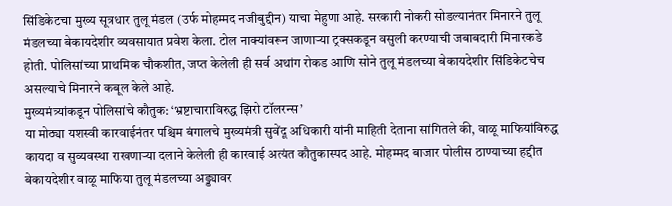सिंडिकेटचा मुख्य सूत्रधार तुलू मंडल (उर्फ मोहम्मद नजीबुद्दीन) याचा मेहुणा आहे. सरकारी नोकरी सोडल्यानंतर मिनारने तुलू मंडलच्या बेकायदेशीर व्यवसायात प्रवेश केला. टोल नाक्यांवरून जाणाऱ्या ट्रक्सकडून वसुली करण्याची जबाबदारी मिनारकडे होती. पोलिसांच्या प्राथमिक चौकशीत, जप्त केलेली ही सर्व अथांग रोकड आणि सोने तुलू मंडलच्या बेकायदेशीर सिंडिकेटचेच असल्याचे मिनारने कबूल केले आहे.
मुख्यमंत्र्यांकडून पोलिसांचे कौतुक: ‘भ्रष्टाचाराविरुद्ध झिरो टॉलरन्स’
या मोठ्या यशस्वी कारवाईनंतर पश्चिम बंगालचे मुख्यमंत्री सुवेंदू अधिकारी यांनी माहिती देताना सांगितले की, वाळू माफियांविरुद्ध कायदा व सुव्यवस्था राखणाऱ्या दलाने केलेली ही कारवाई अत्यंत कौतुकास्पद आहे. मोहम्मद बाजार पोलीस ठाण्याच्या हद्दीत बेकायदेशीर वाळू माफिया तुलू मंडलच्या अड्ड्यावर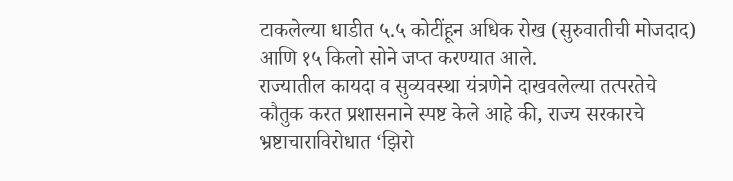टाकलेल्या धाडीत ५.५ कोटींहून अधिक रोख (सुरुवातीची मोजदाद) आणि १५ किलो सोने जप्त करण्यात आले.
राज्यातील कायदा व सुव्यवस्था यंत्रणेने दाखवलेल्या तत्परतेचे कौतुक करत प्रशासनाने स्पष्ट केले आहे की, राज्य सरकारचे भ्रष्टाचाराविरोधात ‘झिरो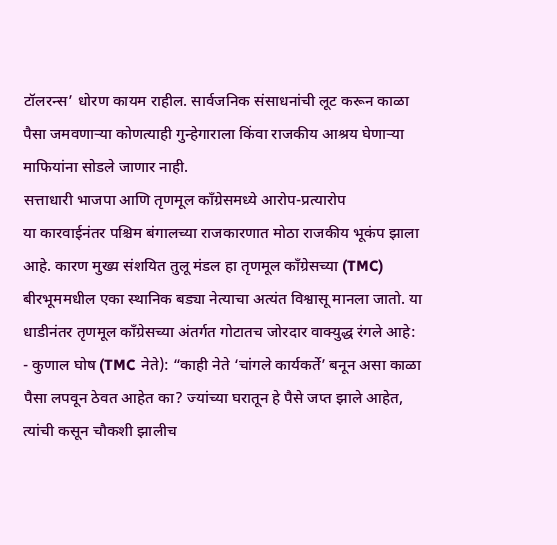टॉलरन्स’ धोरण कायम राहील. सार्वजनिक संसाधनांची लूट करून काळा पैसा जमवणाऱ्या कोणत्याही गुन्हेगाराला किंवा राजकीय आश्रय घेणाऱ्या माफियांना सोडले जाणार नाही.
सत्ताधारी भाजपा आणि तृणमूल काँग्रेसमध्ये आरोप-प्रत्यारोप
या कारवाईनंतर पश्चिम बंगालच्या राजकारणात मोठा राजकीय भूकंप झाला आहे. कारण मुख्य संशयित तुलू मंडल हा तृणमूल काँग्रेसच्या (TMC) बीरभूममधील एका स्थानिक बड्या नेत्याचा अत्यंत विश्वासू मानला जातो. या धाडीनंतर तृणमूल काँग्रेसच्या अंतर्गत गोटातच जोरदार वाक्युद्ध रंगले आहे:
- कुणाल घोष (TMC नेते): “काही नेते ‘चांगले कार्यकर्ते’ बनून असा काळा पैसा लपवून ठेवत आहेत का? ज्यांच्या घरातून हे पैसे जप्त झाले आहेत, त्यांची कसून चौकशी झालीच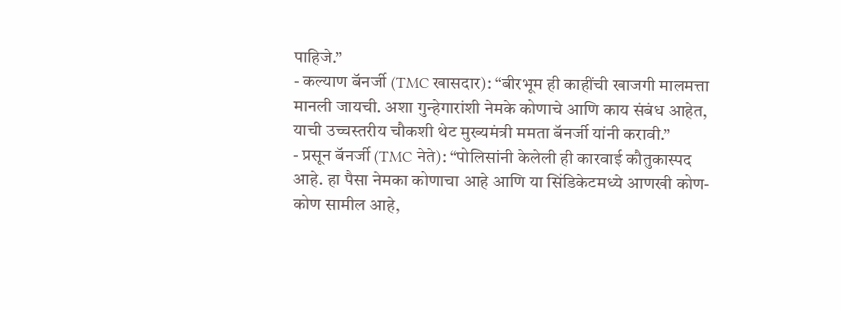पाहिजे.”
- कल्याण बॅनर्जी (TMC खासदार): “बीरभूम ही काहींची खाजगी मालमत्ता मानली जायची. अशा गुन्हेगारांशी नेमके कोणाचे आणि काय संबंध आहेत, याची उच्चस्तरीय चौकशी थेट मुख्यमंत्री ममता बॅनर्जी यांनी करावी.”
- प्रसून बॅनर्जी (TMC नेते): “पोलिसांनी केलेली ही कारवाई कौतुकास्पद आहे. हा पैसा नेमका कोणाचा आहे आणि या सिंडिकेटमध्ये आणखी कोण-कोण सामील आहे,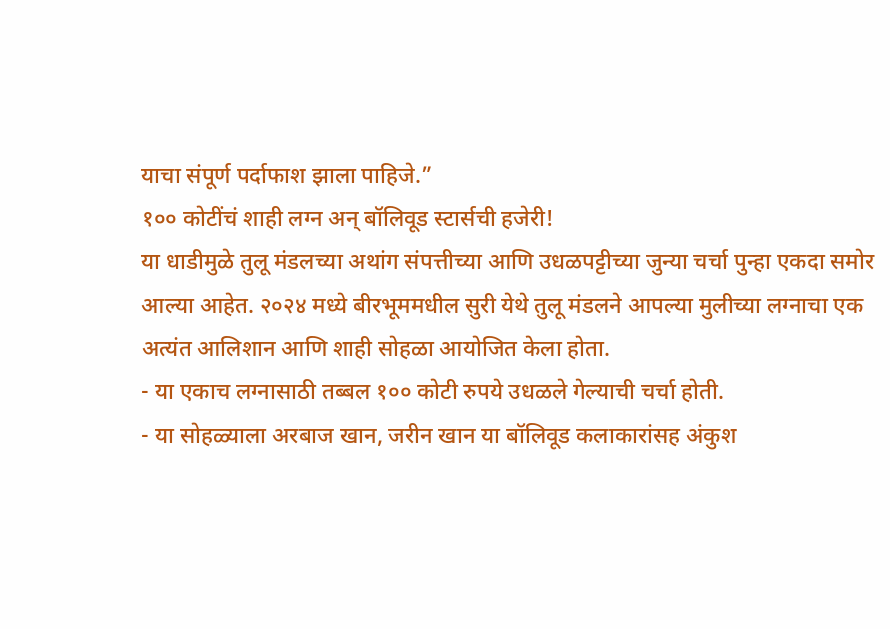याचा संपूर्ण पर्दाफाश झाला पाहिजे.”
१०० कोटींचं शाही लग्न अन् बॉलिवूड स्टार्सची हजेरी!
या धाडीमुळे तुलू मंडलच्या अथांग संपत्तीच्या आणि उधळपट्टीच्या जुन्या चर्चा पुन्हा एकदा समोर आल्या आहेत. २०२४ मध्ये बीरभूममधील सुरी येथे तुलू मंडलने आपल्या मुलीच्या लग्नाचा एक अत्यंत आलिशान आणि शाही सोहळा आयोजित केला होता.
- या एकाच लग्नासाठी तब्बल १०० कोटी रुपये उधळले गेल्याची चर्चा होती.
- या सोहळ्याला अरबाज खान, जरीन खान या बॉलिवूड कलाकारांसह अंकुश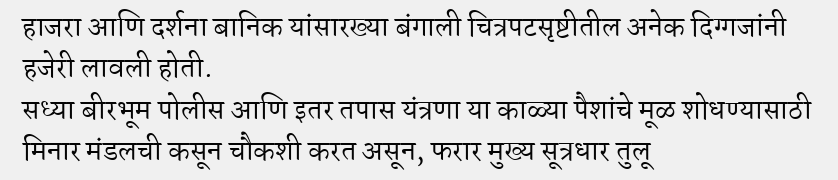हाजरा आणि दर्शना बानिक यांसारख्या बंगाली चित्रपटसृष्टीतील अनेक दिग्गजांनी हजेरी लावली होती.
सध्या बीरभूम पोलीस आणि इतर तपास यंत्रणा या काळ्या पैशांचे मूळ शोधण्यासाठी मिनार मंडलची कसून चौकशी करत असून, फरार मुख्य सूत्रधार तुलू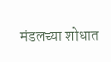मंडलच्या शोधात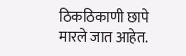ठिकठिकाणी छापे मारले जात आहेत.